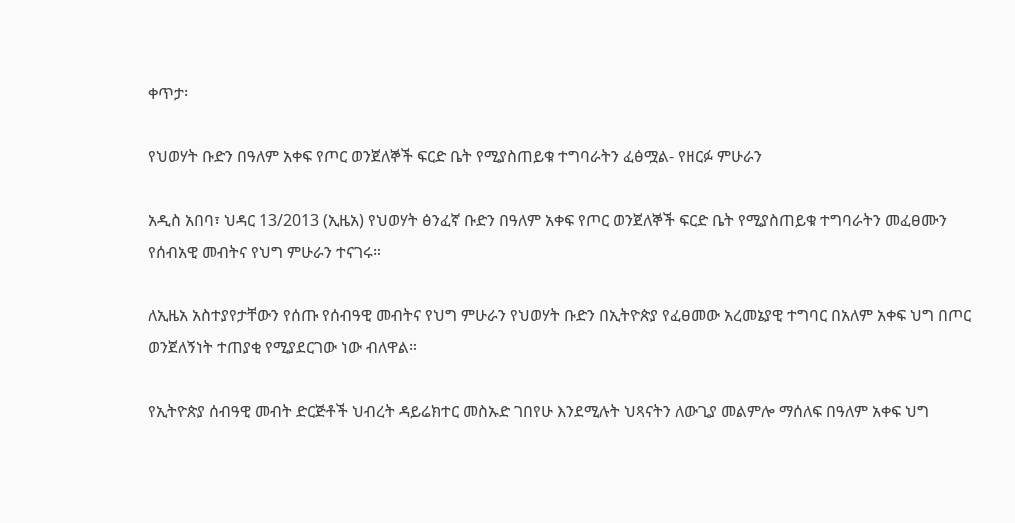ቀጥታ፡

የህወሃት ቡድን በዓለም አቀፍ የጦር ወንጀለኞች ፍርድ ቤት የሚያስጠይቁ ተግባራትን ፈፅሟል- የዘርፉ ምሁራን

አዲስ አበባ፣ ህዳር 13/2013 (ኢዜአ) የህወሃት ፅንፈኛ ቡድን በዓለም አቀፍ የጦር ወንጀለኞች ፍርድ ቤት የሚያስጠይቁ ተግባራትን መፈፀሙን የሰብአዊ መብትና የህግ ምሁራን ተናገሩ።

ለኢዜአ አስተያየታቸውን የሰጡ የሰብዓዊ መብትና የህግ ምሁራን የህወሃት ቡድን በኢትዮጵያ የፈፀመው አረመኔያዊ ተግባር በአለም አቀፍ ህግ በጦር ወንጀለኝነት ተጠያቂ የሚያደርገው ነው ብለዋል።

የኢትዮጵያ ሰብዓዊ መብት ድርጅቶች ህብረት ዳይሬክተር መስኡድ ገበየሁ እንደሚሉት ህጻናትን ለውጊያ መልምሎ ማሰለፍ በዓለም አቀፍ ህግ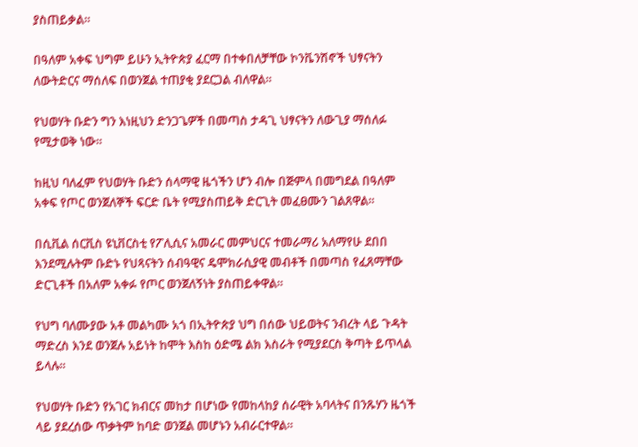ያስጠይቃል።

በዓለም አቀፍ ህግም ይሁን ኢትዮጵያ ፈርማ በተቀበለቻቸው ኮንቬንሽኖች ህፃናትን ለውትድርና ማሰለፍ በወንጀል ተጠያቂ ያደርጋል ብለዋል።

የህወሃት ቡድን ግን እነዚህን ድንጋጌዎች በመጣስ ታዳጊ ህፃናትን ለውጊያ ማሰለፉ የሚታወቅ ነው።

ከዚህ ባለፈም የህወሃት ቡድን ሰላማዊ ዜጎችን ሆን ብሎ በጅምላ በመግደል በዓለም አቀፍ የጦር ወንጀለኞች ፍርድ ቤት የሚያስጠይቅ ድርጊት መፈፀሙን ገልጸዋል።

በሲቪል ሰርቪስ ዩኒቨርስቲ የፖሊሲና አመራር መምህርና ተመራማሪ አለማየሁ ደበበ እንደሚሉትም ቡድኑ የህጻናትን ሰብዓዊና ዴሞክራሲያዊ መብቶች በመጣስ የፈጸማቸው ድርጊቶች በአለም አቀፉ የጦር ወንጀለኝነት ያስጠይቀዋል።

የህግ ባለሙያው አቶ መልካሙ አጎ በኢትዮጵያ ህግ በሰው ህይወትና ንብረት ላይ ጉዳት ማድረስ እንደ ወንጀሉ አይነት ከሞት እስከ ዕድሜ ልክ እስራት የሚያደርስ ቅጣት ይጥላል ይላሉ።

የህወሃት ቡድን የአገር ክብርና መከታ በሆነው የመከላከያ ሰራዊት አባላትና በንጹሃን ዜጎች ላይ ያደረሰው ጥቃትም ከባድ ወንጀል መሆኑን አብራርተዋል።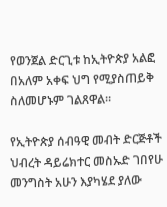የወንጀል ድርጊቱ ከኢትዮጵያ አልፎ በአለም አቀፍ ህግ የሚያስጠይቅ ስለመሆኑም ገልጸዋል።

የኢትዮጵያ ሰብዓዊ መብት ድርጅቶች ህብረት ዳይሬክተር መስኡድ ገበየሁ መንግስት አሁን እያካሄደ ያለው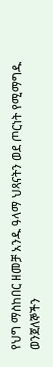የህግ ማስከበር ዘመቻ አንዱ ዓላማ ህጻናትን ወደ ጦርነት የሚማግዱ ወንጀለኞችን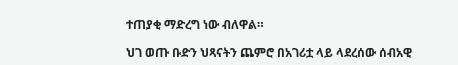ተጠያቂ ማድረግ ነው ብለዋል።

ህገ ወጡ ቡድን ህጻናትን ጨምሮ በአገሪቷ ላይ ላደረሰው ሰብአዊ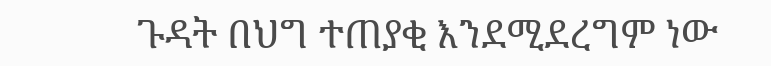ጉዳት በህግ ተጠያቂ እንደሚደረግም ነው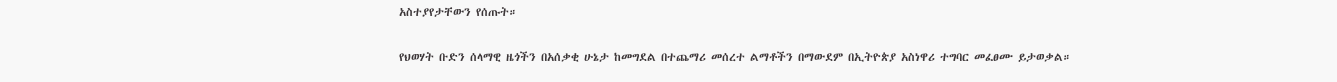አስተያየታቸውን የሰጡት።

የህወሃት ቡድን ሰላማዊ ዜጎችን በአሰቃቂ ሁኔታ ከመግደል በተጨማሪ መሰረተ ልማቶችን በማውደም በኢትዮጵያ አስነዋሪ ተግባር መፈፀሙ ይታወቃል።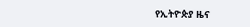የኢትዮጵያ ዜና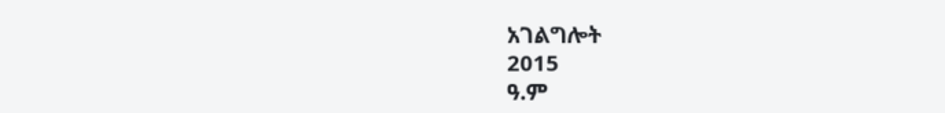አገልግሎት
2015
ዓ.ም